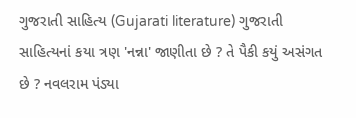ગુજરાતી સાહિત્ય (Gujarati literature) ગુજરાતી સાહિત્યનાં કયા ત્રણ 'નન્ના' જાણીતા છે ? તે પૈકી કયું અસંગત છે ? નવલરામ પંડ્યા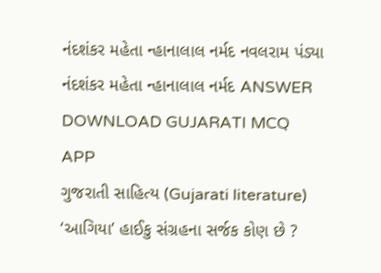નંદશંકર મહેતા ન્હાનાલાલ નર્મદ નવલરામ પંડ્યા નંદશંકર મહેતા ન્હાનાલાલ નર્મદ ANSWER DOWNLOAD GUJARATI MCQ APP
ગુજરાતી સાહિત્ય (Gujarati literature) ‘આગિયા’ હાઈકુ સંગ્રહના સર્જક કોણ છે ?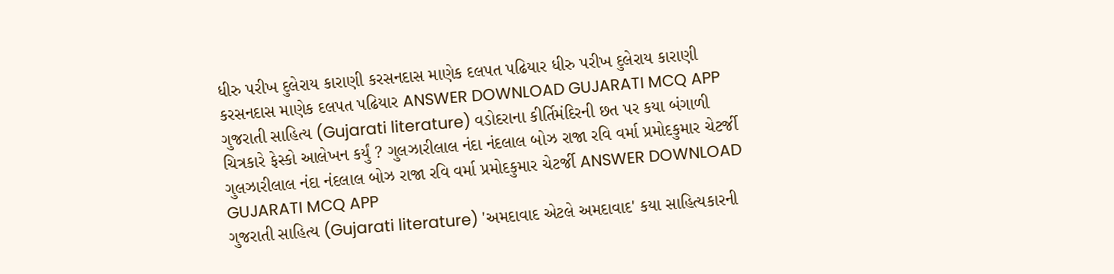ધીરુ પરીખ દુલેરાય કારાણી કરસનદાસ માણેક દલપત પઢિયાર ધીરુ પરીખ દુલેરાય કારાણી કરસનદાસ માણેક દલપત પઢિયાર ANSWER DOWNLOAD GUJARATI MCQ APP
ગુજરાતી સાહિત્ય (Gujarati literature) વડોદરાના કીર્તિમંદિરની છત પર કયા બંગાળી ચિત્રકારે ફેસ્કો આલેખન કર્યું ? ગુલઝારીલાલ નંદા નંદલાલ બોઝ રાજા રવિ વર્મા પ્રમોદકુમાર ચેટર્જી ગુલઝારીલાલ નંદા નંદલાલ બોઝ રાજા રવિ વર્મા પ્રમોદકુમાર ચેટર્જી ANSWER DOWNLOAD GUJARATI MCQ APP
ગુજરાતી સાહિત્ય (Gujarati literature) 'અમદાવાદ એટલે અમદાવાદ' કયા સાહિત્યકારની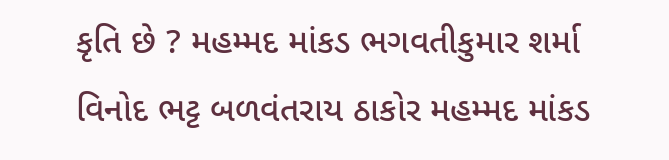કૃતિ છે ? મહમ્મદ માંકડ ભગવતીકુમાર શર્મા વિનોદ ભટ્ટ બળવંતરાય ઠાકોર મહમ્મદ માંકડ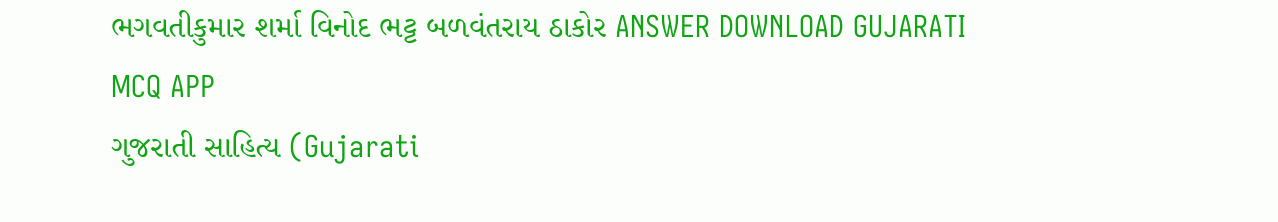ભગવતીકુમાર શર્મા વિનોદ ભટ્ટ બળવંતરાય ઠાકોર ANSWER DOWNLOAD GUJARATI MCQ APP
ગુજરાતી સાહિત્ય (Gujarati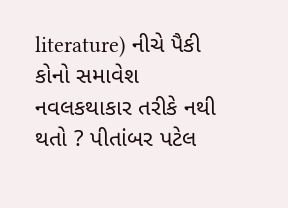literature) નીચે પૈકી કોનો સમાવેશ નવલકથાકાર તરીકે નથી થતો ? પીતાંબર પટેલ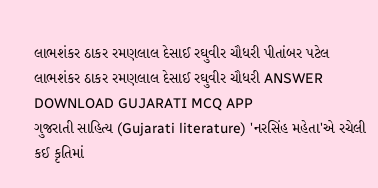લાભશંકર ઠાકર રમણલાલ દેસાઈ રઘુવીર ચૌધરી પીતાંબર પટેલ લાભશંકર ઠાકર રમણલાલ દેસાઈ રઘુવીર ચૌધરી ANSWER DOWNLOAD GUJARATI MCQ APP
ગુજરાતી સાહિત્ય (Gujarati literature) 'નરસિંહ મહેતા'એ રચેલી કઈ કૃતિમાં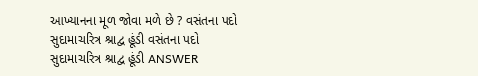આખ્યાનના મૂળ જોવા મળે છે ? વસંતના પદો સુદામાચરિત્ર શ્રાદ્વ હૂંડી વસંતના પદો સુદામાચરિત્ર શ્રાદ્વ હૂંડી ANSWER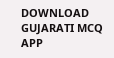DOWNLOAD GUJARATI MCQ APP